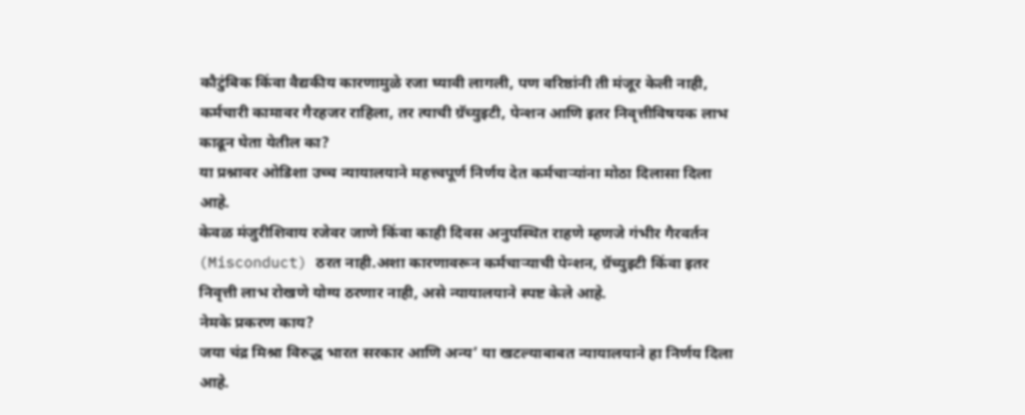कौटुंबिक किंवा वैद्यकीय कारणामुळे रजा घ्यावी लागली, पण वरिष्ठांनी ती मंजूर केली नाही, कर्मचारी कामावर गैरहजर राहिला, तर त्याची ग्रॅच्युइटी, पेन्शन आणि इतर निवृत्तीविषयक लाभ काढून घेता येतील का?
या प्रश्नावर ओडिशा उच्च न्यायालयाने महत्त्वपूर्ण निर्णय देत कर्मचाऱ्यांना मोठा दिलासा दिला आहे.
केवळ मंजुरीशिवाय रजेवर जाणे किंवा काही दिवस अनुपस्थित राहणे म्हणजे गंभीर गैरवर्तन (Misconduct) ठरत नाही.अशा कारणावरून कर्मचाऱ्याची पेन्शन, ग्रॅच्युइटी किंवा इतर निवृत्ती लाभ रोखणे योग्य ठरणार नाही, असे न्यायालयाने स्पष्ट केले आहे.
नेमके प्रकरण काय?
जया चंद्र मिश्रा विरुद्ध भारत सरकार आणि अन्य’ या खटल्याबाबत न्यायालयाने हा निर्णय दिला आहे.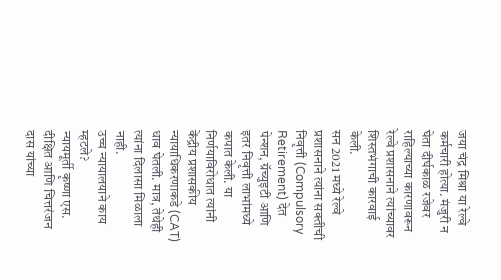जया चंद्र मिश्रा या रेल्वे कर्मचारी होत्या. मंजुरी न घेता दीर्घकाळ रजेवर राहिल्याच्या कारणावरून रेल्वे प्रशासनाने त्यांच्यावर शिस्तभंगाची कारवाई केली.
सन 2021 मध्ये रेल्वे प्रशासनाने त्यांना सक्तीची निवृत्ती (Compulsory Retirement) देत पेन्शन, ग्रॅच्युइटी आणि इतर निवृत्ती लाभांमध्ये कपात केली. या निर्णयाविरोधात त्यांनी केंद्रीय प्रशासकीय न्यायाधिकरणाकडे (CAT) धाव घेतली. मात्र, तेथेही त्यांना दिलासा मिळाला नाही.
उच्च न्यायालयाने काय म्हटले?
न्यायमूर्ती कृष्णा एस. दीक्षित आणि चित्तरंजन दास यांच्या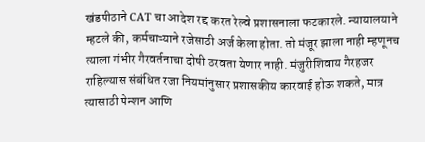खंडपीठाने CAT चा आदेश रद्द करत रेल्वे प्रशासनाला फटकारले. न्यायालयाने म्हटले की, कर्मचाऱ्याने रजेसाठी अर्ज केला होता. तो मंजूर झाला नाही म्हणूनच त्याला गंभीर गैरवर्तनाचा दोषी ठरवता येणार नाही. मंजुरीशिवाय गैरहजर राहिल्यास संबंधित रजा नियमांनुसार प्रशासकीय कारवाई होऊ शकते, मात्र त्यासाठी पेन्शन आणि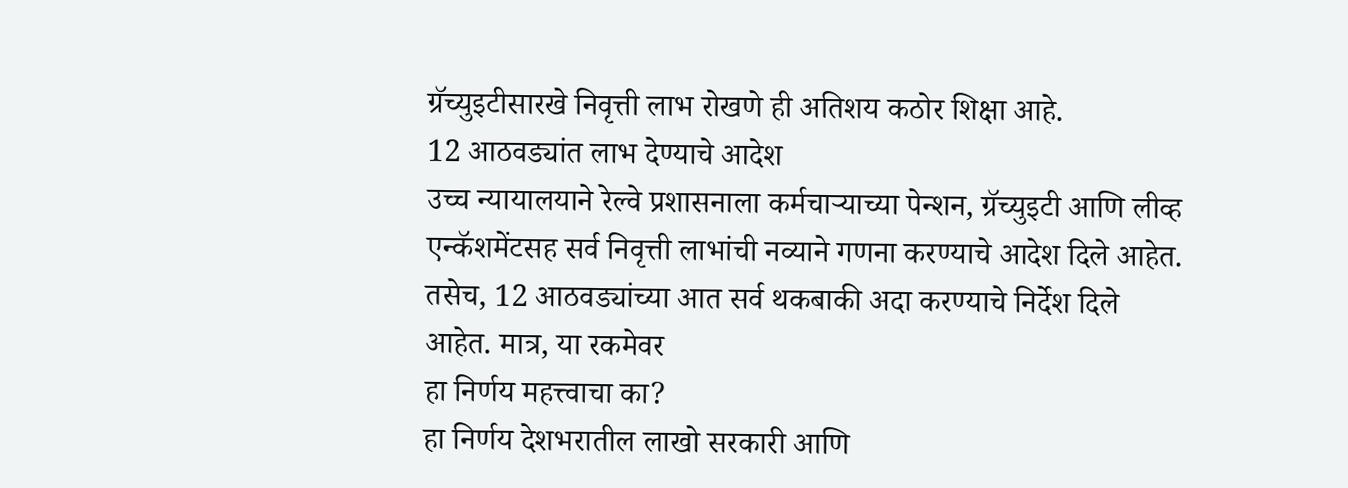ग्रॅच्युइटीसारखे निवृत्ती लाभ रोखणे ही अतिशय कठोर शिक्षा आहे.
12 आठवड्यांत लाभ देण्याचे आदेश
उच्च न्यायालयाने रेल्वे प्रशासनाला कर्मचाऱ्याच्या पेन्शन, ग्रॅच्युइटी आणि लीव्ह एन्कॅशमेंटसह सर्व निवृत्ती लाभांची नव्याने गणना करण्याचे आदेश दिले आहेत. तसेच, 12 आठवड्यांच्या आत सर्व थकबाकी अदा करण्याचे निर्देश दिले आहेत. मात्र, या रकमेवर
हा निर्णय महत्त्वाचा का?
हा निर्णय देशभरातील लाखो सरकारी आणि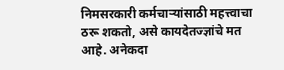निमसरकारी कर्मचाऱ्यांसाठी महत्त्वाचा ठरू शकतो, असे कायदेतज्ज्ञांचे मत आहे. अनेकदा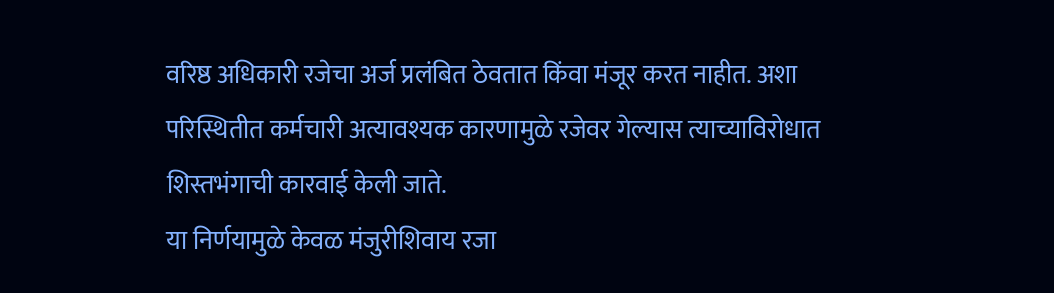वरिष्ठ अधिकारी रजेचा अर्ज प्रलंबित ठेवतात किंवा मंजूर करत नाहीत. अशा परिस्थितीत कर्मचारी अत्यावश्यक कारणामुळे रजेवर गेल्यास त्याच्याविरोधात शिस्तभंगाची कारवाई केली जाते.
या निर्णयामुळे केवळ मंजुरीशिवाय रजा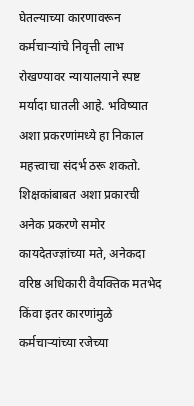घेतल्याच्या कारणावरून कर्मचाऱ्यांचे निवृत्ती लाभ रोखण्यावर न्यायालयाने स्पष्ट मर्यादा घातली आहे. भविष्यात अशा प्रकरणांमध्ये हा निकाल महत्त्वाचा संदर्भ ठरू शकतो.
शिक्षकांबाबत अशा प्रकारची अनेक प्रकरणे समोर
कायदेतज्ज्ञांच्या मते, अनेकदा वरिष्ठ अधिकारी वैयक्तिक मतभेद किंवा इतर कारणांमुळे कर्मचाऱ्यांच्या रजेच्या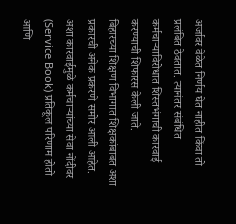अर्जावर वेळेत निर्णय घेत नाहीत किंवा तो प्रलंबित ठेवतात. त्यानंतर संबंधित कर्मचाऱ्याविरोधात शिस्तभंगाची कारवाई करण्याची शिफारस केली जाते.
बिहारच्या शिक्षण विभागात शिक्षकांबाबत अशा प्रकारची अनेक प्रकरणे समोर आली आहेत. अशा कारवाईमुळे कर्मचाऱ्यांच्या सेवा नोंदीवर (Service Book) प्रतिकूल परिणाम होतो आणि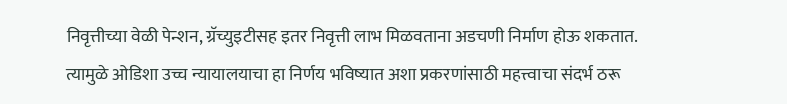निवृत्तीच्या वेळी पेन्शन, ग्रॅच्युइटीसह इतर निवृत्ती लाभ मिळवताना अडचणी निर्माण होऊ शकतात. त्यामुळे ओडिशा उच्च न्यायालयाचा हा निर्णय भविष्यात अशा प्रकरणांसाठी महत्त्वाचा संदर्भ ठरू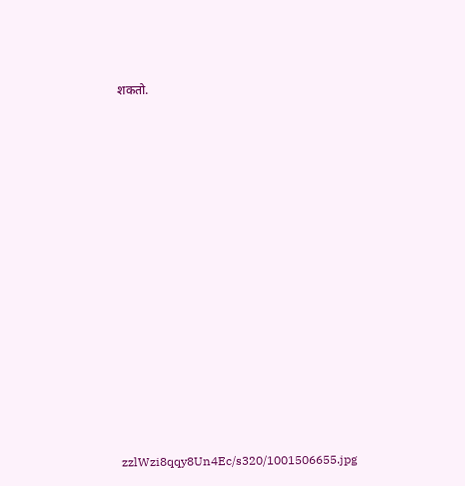शकतो.


















zzlWzi8qqy8Un4Ec/s320/1001506655.jpg